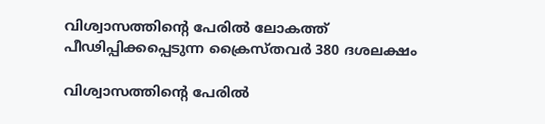വിശ്വാസത്തിന്റെ പേരില്‍ ലോകത്ത് പീഢിപ്പിക്കപ്പെടുന്ന ക്രൈസ്തവര്‍ 380 ദശലക്ഷം

വിശ്വാസത്തിന്റെ പേരില്‍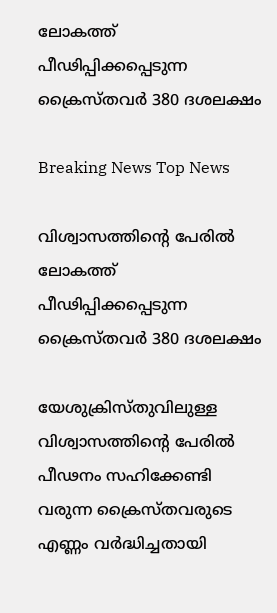ലോകത്ത് പീഢിപ്പിക്കപ്പെടുന്ന ക്രൈസ്തവര്‍ 380 ദശലക്ഷം

Breaking News Top News

വിശ്വാസത്തിന്റെ പേരില്‍ ലോകത്ത് പീഢിപ്പിക്കപ്പെടുന്ന ക്രൈസ്തവര്‍ 380 ദശലക്ഷം

യേശുക്രിസ്തുവിലുള്ള വിശ്വാസത്തിന്റെ പേരില്‍ പീഢനം സഹിക്കേണ്ടി വരുന്ന ക്രൈസ്തവരുടെ എണ്ണം വര്‍ദ്ധിച്ചതായി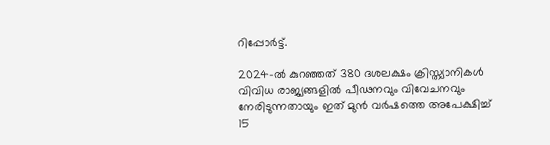റിപ്പോര്‍ട്ട്.

2024-ല്‍ കുറഞ്ഞത് 380 ദശലക്ഷം ക്രിസ്ത്യാനികള്‍ വിവിധ രാജ്യങ്ങളില്‍ പീഢനവും വിവേചനവും നേരിടുന്നതായും ഇത് മുന്‍ വര്‍ഷത്തെ അപേക്ഷിച്ച് 15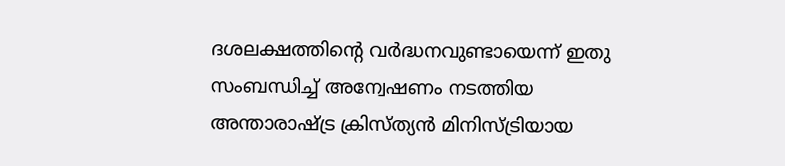ദശലക്ഷത്തിന്റെ വര്‍ദ്ധനവുണ്ടായെന്ന് ഇതു സംബന്ധിച്ച് അന്വേഷണം നടത്തിയ അന്താരാഷ്ട്ര ക്രിസ്ത്യന്‍ മിനിസ്ട്രിയായ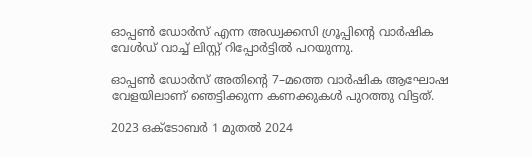ഓപ്പണ്‍ ഡോര്‍സ് എന്ന അഡ്വക്കസി ഗ്രൂപ്പിന്റെ വാര്‍ഷിക വേള്‍ഡ് വാച്ച് ലിസ്റ്റ് റിപ്പോര്‍ട്ടില്‍ പറയുന്നു.

ഓപ്പണ്‍ ഡോര്‍സ് അതിന്റെ 7–മത്തെ വാര്‍ഷിക ആഘോഷ വേളയിലാണ് ഞെട്ടിക്കുന്ന കണക്കുകള്‍ പുറത്തു വിട്ടത്.

2023 ഒക്ടോബര്‍ 1 മുതല്‍ 2024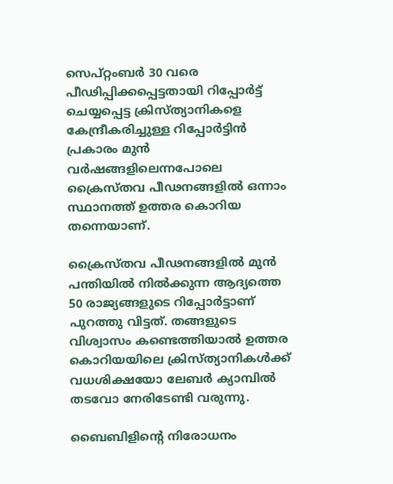സെപ്റ്റംബര്‍ 30 വരെ പീഢിപ്പിക്കപ്പെട്ടതായി റിപ്പോര്‍ട്ട് ചെയ്യപ്പെട്ട ക്രിസ്ത്യാനികളെ കേന്ദ്രീകരിച്ചുള്ള റിപ്പോര്‍ട്ടിന്‍ പ്രകാരം മുന്‍ വര്‍ഷങ്ങളിലെന്നപോലെ ക്രൈസ്തവ പീഢനങ്ങളില്‍ ഒന്നാം സ്ഥാനത്ത് ഉത്തര കൊറിയ തന്നെയാണ്.

ക്രൈസ്തവ പീഢനങ്ങളില്‍ മുന്‍ പന്തിയില്‍ നില്‍ക്കുന്ന ആദ്യത്തെ 50 രാജ്യങ്ങളുടെ റിപ്പോര്‍ട്ടാണ് പുറത്തു വിട്ടത്. തങ്ങളുടെ വിശ്വാസം കണ്ടെത്തിയാല്‍ ഉത്തര കൊറിയയിലെ ക്രിസ്ത്യാനികള്‍ക്ക് വധശിക്ഷയോ ലേബര്‍ ക്യാമ്പില്‍ തടവോ നേരിടേണ്ടി വരുന്നു.

ബൈബിളിന്റെ നിരോധനം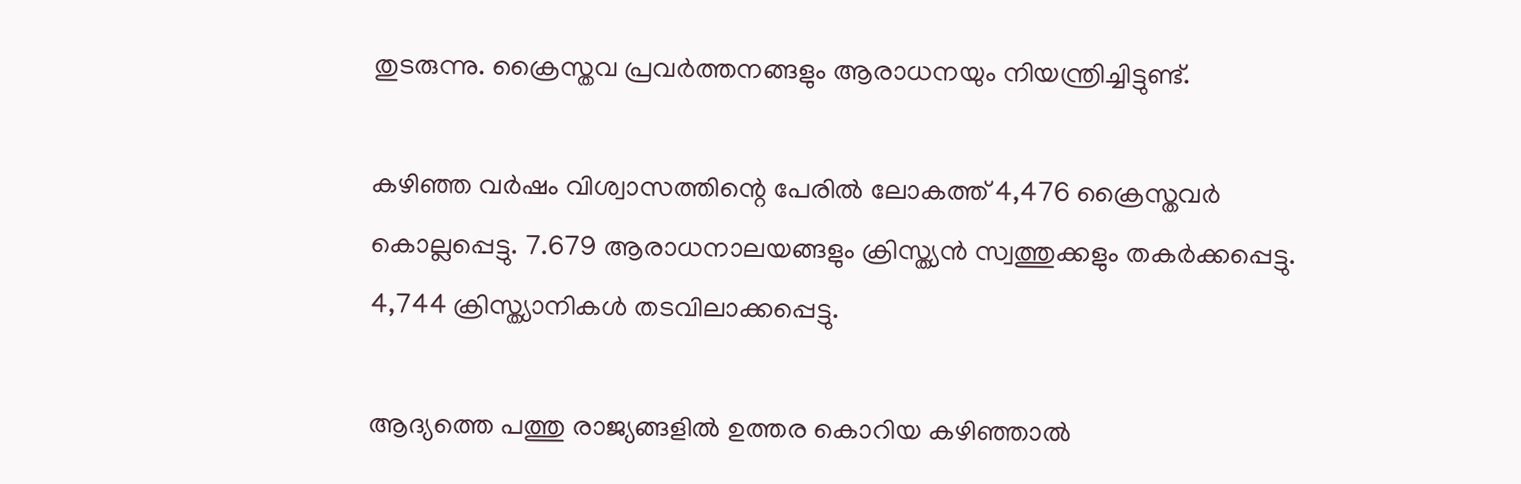തുടരുന്നു. ക്രൈസ്തവ പ്രവര്‍ത്തനങ്ങളും ആരാധനയും നിയന്ത്രിച്ചിട്ടുണ്ട്.

കഴിഞ്ഞ വര്‍ഷം വിശ്വാസത്തിന്റെ പേരില്‍ ലോകത്ത് 4,476 ക്രൈസ്തവര്‍ കൊല്ലപ്പെട്ടു. 7.679 ആരാധനാലയങ്ങളും ക്രിസ്ത്യന്‍ സ്വത്തുക്കളും തകര്‍ക്കപ്പെട്ടു. 4,744 ക്രിസ്ത്യാനികള്‍ തടവിലാക്കപ്പെട്ടു.

ആദ്യത്തെ പത്തു രാജ്യങ്ങളില്‍ ഉത്തര കൊറിയ കഴിഞ്ഞാല്‍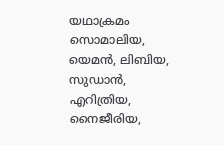യഥാക്രമം സൊമാലിയ, യെമന്‍, ലിബിയ, സുഡാന്‍, എറിത്രിയ, നൈജീരിയ,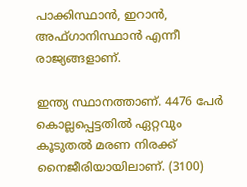പാക്കിസ്ഥാന്‍, ഇറാന്‍, അഫ്ഗാനിസ്ഥാന്‍ എന്നീ രാജ്യങ്ങളാണ്.

ഇന്ത്യ സ്ഥാനത്താണ്. 4476 പേര്‍ കൊല്ലപ്പെട്ടതില്‍ ഏറ്റവും കൂടുതല്‍ മരണ നിരക്ക് നൈജീരിയായിലാണ്. (3100)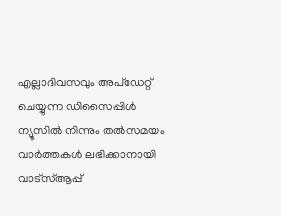എല്ലാദിവസവും അപ്ഡേറ്റ് ചെയ്യുന്ന ഡിസൈപ്പിൾ ന്യൂസിൽ നിന്നും തൽസമയം വാർത്തകൾ ലഭിക്കാനായി വാട്സ്ആപ്പ്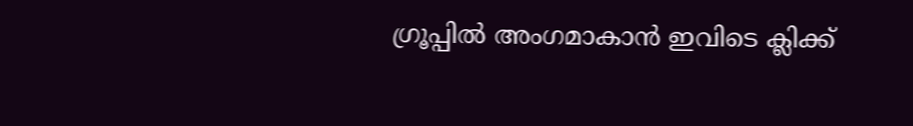ഗ്രൂപ്പിൽ അംഗമാകാൻ ഇവിടെ ക്ലിക്ക്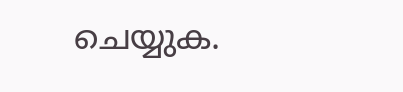ചെയ്യുക.